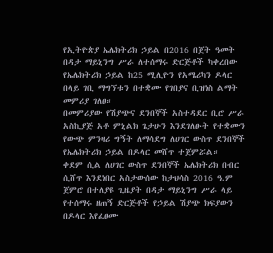የኢትዮጵያ ኤሌክትሪክ ኃይል በ2016 በጀት ዓመት በዳታ ማይኒንግ ሥራ ለተሰማሩ ድርጅቶች ካቀረበው የኤሌክትሪክ ኃይል ከ25 ሚሊዮን የአሜሪካን ዶላር በላይ ገቢ ማግኘቱን በተቋሙ የገበያና ቢዝነስ ልማት መምሪያ ገለፀ።
በመምሪያው የሽያጭና ደንበኞች አስተዳደር ቢሮ ሥራ አስኪያጅ አቶ ምኒልክ ጌታሁን እንደገለፁት የተቋሙን የውጭ ምንዛሪ ግኝት ለማሳደግ ለሀገር ውስጥ ደንበኞች የኤሌክትሪክ ኃይል በዶላር መሸጥ ተጀምሯል።
ቀደም ሲል ለሀገር ውስጥ ደንበኞች ኤሌክትሪክ በብር ሲሸጥ እንደነበር አስታውሰው ከታህሳስ 2016 ዓ.ም ጀምሮ በተለያዩ ጊዜያት በዳታ ማይኒንግ ሥራ ላይ የተሰማሩ ዘጠኝ ድርጅቶች የኃይል ሽያጭ ክፍያውን በዶላር እየፈፀሙ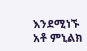እንደሚነኙ አቶ ምኒልክ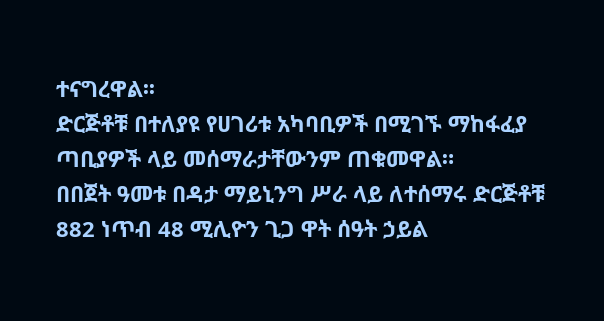ተናግረዋል፡፡
ድርጅቶቹ በተለያዩ የሀገሪቱ አካባቢዎች በሚገኙ ማከፋፈያ ጣቢያዎች ላይ መሰማራታቸውንም ጠቁመዋል።
በበጀት ዓመቱ በዳታ ማይኒንግ ሥራ ላይ ለተሰማሩ ድርጅቶቹ 882 ነጥብ 48 ሚሊዮን ጊጋ ዋት ሰዓት ኃይል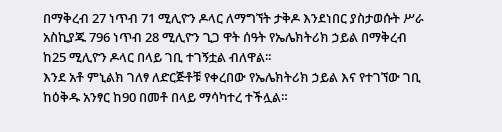በማቅረብ 27 ነጥብ 71 ሚሊዮን ዶላር ለማግኘት ታቅዶ እንደነበር ያስታወሱት ሥራ አስኪያጁ 796 ነጥብ 28 ሚሊዮን ጊጋ ዋት ሰዓት የኤሌክትሪክ ኃይል በማቅረብ ከ25 ሚሊዮን ዶላር በላይ ገቢ ተገኝቷል ብለዋል፡፡
እንደ አቶ ምኒልክ ገለፃ ለድርጅቶቹ የቀረበው የኤሌክትሪክ ኃይል እና የተገኘው ገቢ ከዕቅዱ አንፃር ከ90 በመቶ በላይ ማሳካተረ ተችሏል።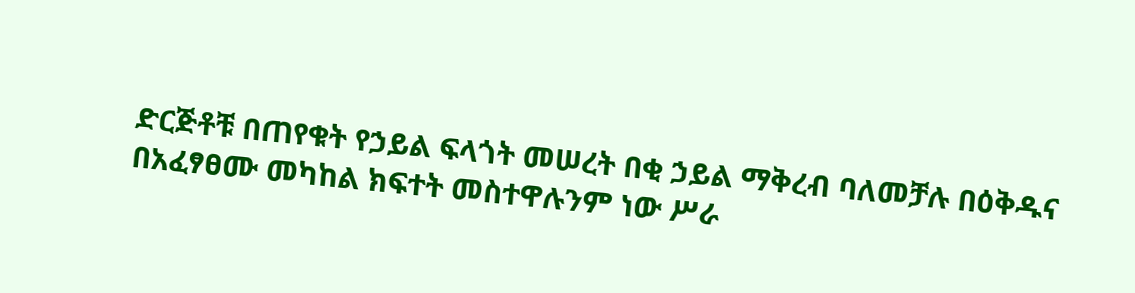ድርጅቶቹ በጠየቁት የኃይል ፍላጎት መሠረት በቂ ኃይል ማቅረብ ባለመቻሉ በዕቅዱና በአፈፃፀሙ መካከል ክፍተት መስተዋሉንም ነው ሥራ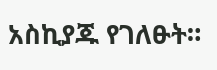አስኪያጁ የገለፁት።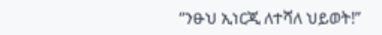“ንፁህ ኢነርጂ ለተሻለ ህይወት!”